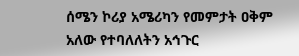ሰሜን ኮሪያ አሜሪካን የመምታት ዐቅም አለው የተባለለትን አኅጉር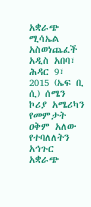አቋራጭ ሚሳኤል አስወነጨፈች
አዲስ አበባ፣ ሕዳር 9፣ 2015 (ኤፍ ቢ ሲ) ሰሜን ኮሪያ አሜሪካን የመምታት ዐቅም አለው የተባለለትን አኅጉር አቋራጭ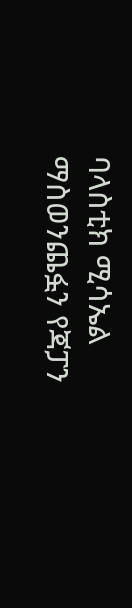ባላስቲክ ሚሳኤል ማስወንጨፏን የጃፓን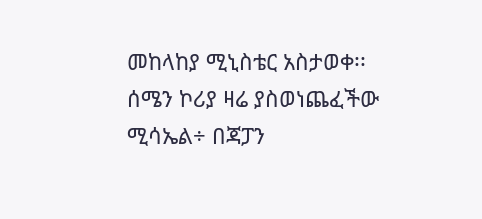መከላከያ ሚኒስቴር አስታወቀ፡፡
ሰሜን ኮሪያ ዛሬ ያስወነጨፈችው ሚሳኤል÷ በጃፓን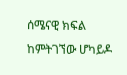ሰሜናዊ ክፍል ከምትገኘው ሆካይዶ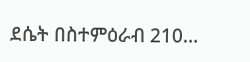ደሴት በስተምዕራብ 210…